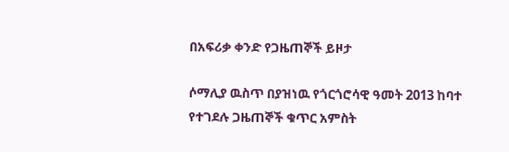በአፍሪቃ ቀንድ የጋዜጠኞች ይዞታ

ሶማሊያ ዉስጥ በያዝነዉ የጎርጎሮሳዊ ዓመት 2013 ከባተ የተገደሉ ጋዜጠኞች ቁጥር አምስት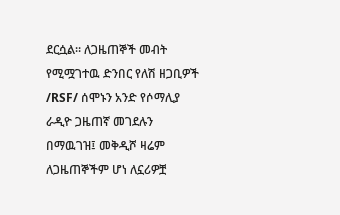ደርሷል። ለጋዜጠኞች መብት የሚሟገተዉ ድንበር የለሽ ዘጋቢዎች /RSF/ ሰሞኑን አንድ የሶማሊያ ራዲዮ ጋዜጠኛ መገደሉን በማዉገዝ፤ መቅዲሾ ዛሬም ለጋዜጠኞችም ሆነ ለኗሪዎቿ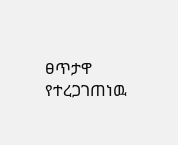ፀጥታዋ የተረጋገጠነዉ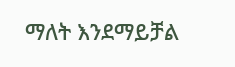ማለት እንደማይቻል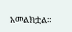አመልክቷል።